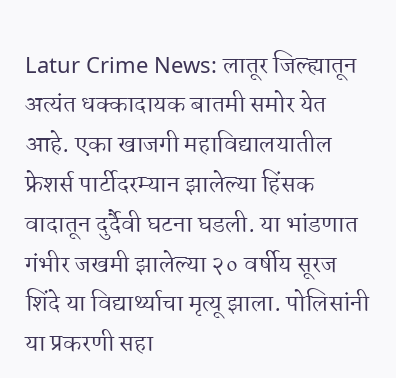Latur Crime News: लातूर जिल्ह्यातून अत्यंत धक्कादायक बातमी समोर येत आहे. एका खाजगी महाविद्यालयातील फ्रेशर्स पार्टीदरम्यान झालेल्या हिंसक वादातून दुर्दैवी घटना घडली. या भांडणात गंभीर जखमी झालेल्या २० वर्षीय सूरज शिंदे या विद्यार्थ्याचा मृत्यू झाला. पोलिसांनी या प्रकरणी सहा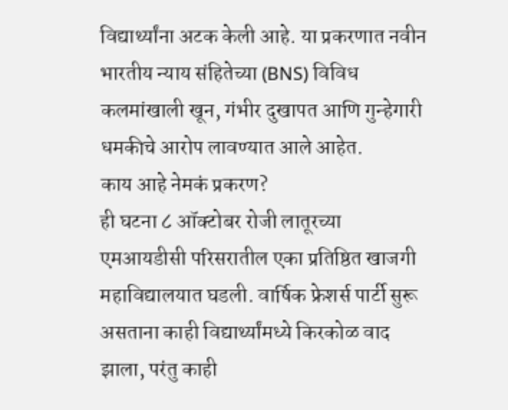विद्यार्थ्यांना अटक केली आहे. या प्रकरणात नवीन भारतीय न्याय संहितेच्या (BNS) विविध कलमांखाली खून, गंभीर दुखापत आणि गुन्हेगारी धमकीचे आरोप लावण्यात आले आहेत.
काय आहे नेमकं प्रकरण?
ही घटना ८ ऑक्टोबर रोजी लातूरच्या एमआयडीसी परिसरातील एका प्रतिष्ठित खाजगी महाविद्यालयात घडली. वार्षिक फ्रेशर्स पार्टी सुरू असताना काही विद्यार्थ्यांमध्ये किरकोळ वाद झाला, परंतु काही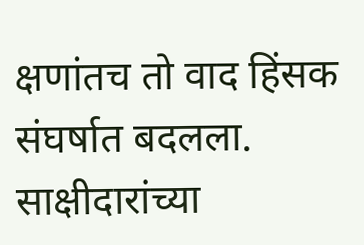क्षणांतच तो वाद हिंसक संघर्षात बदलला. साक्षीदारांच्या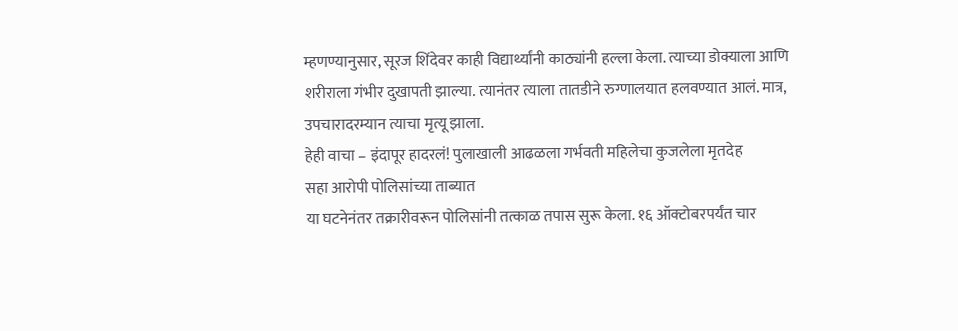म्हणण्यानुसार, सूरज शिंदेवर काही विद्यार्थ्यांनी काठ्यांनी हल्ला केला. त्याच्या डोक्याला आणि शरीराला गंभीर दुखापती झाल्या. त्यानंतर त्याला तातडीने रुग्णालयात हलवण्यात आलं. मात्र, उपचारादरम्यान त्याचा मृत्यू झाला.
हेही वाचा – इंदापूर हादरलं! पुलाखाली आढळला गर्भवती महिलेचा कुजलेला मृतदेह
सहा आरोपी पोलिसांच्या ताब्यात
या घटनेनंतर तक्रारीवरून पोलिसांनी तत्काळ तपास सुरू केला. १६ ऑक्टोबरपर्यंत चार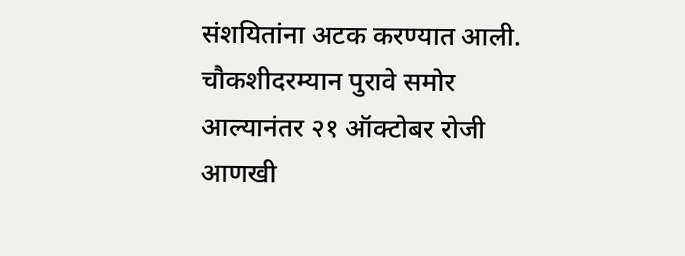संशयितांना अटक करण्यात आली. चौकशीदरम्यान पुरावे समोर आल्यानंतर २१ ऑक्टोबर रोजी आणखी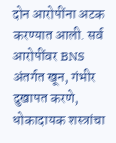दोन आरोपींना अटक करण्यात आली. सर्व आरोपींवर BNS अंतर्गत खून, गंभीर दुखापत करणे, धोकादायक शस्त्रांचा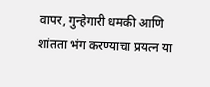वापर, गुन्हेगारी धमकी आणि शांतता भंग करण्याचा प्रयत्न या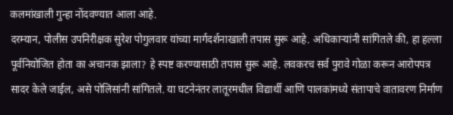कलमांखाली गुन्हा नोंदवण्यात आला आहे.
दरम्यान, पोलीस उपनिरीक्षक सुरेश पोगुलवार यांच्या मार्गदर्शनाखाली तपास सुरू आहे. अधिकाऱ्यांनी सांगितले की, हा हल्ला पूर्वनियोजित होता का अचानक झाला? हे स्पष्ट करण्यासाठी तपास सुरू आहे. लवकरच सर्व पुरावे गोळा करून आरोपपत्र सादर केले जाईल, असे पोलिसांनी सांगितले. या घटनेनंतर लातूरमधील विद्यार्थी आणि पालकांमध्ये संतापाचे वातावरण निर्माण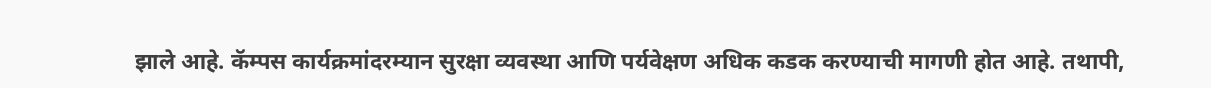झाले आहे. कॅम्पस कार्यक्रमांदरम्यान सुरक्षा व्यवस्था आणि पर्यवेक्षण अधिक कडक करण्याची मागणी होत आहे. तथापी,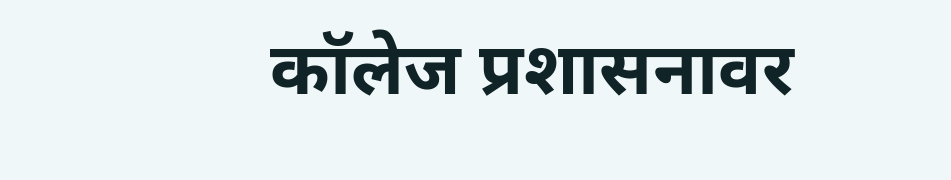कॉलेज प्रशासनावर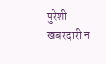पुरेशी खबरदारी न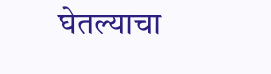घेतल्याचा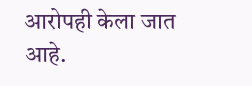आरोपही केला जात आहे.